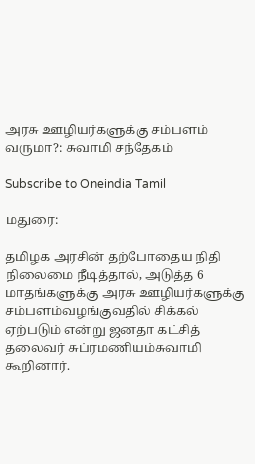அரசு ஊழியர்களுக்கு சம்பளம் வருமா?: சுவாமி சந்தேகம்

Subscribe to Oneindia Tamil

மதுரை:

தமிழக அரசின் தற்போதைய நிதி நிலைமை நீடித்தால், அடுத்த 6 மாதங்களுக்கு அரசு ஊழியர்களுக்கு சம்பளம்வழங்குவதில் சிக்கல் ஏற்படும் என்று ஜனதா கட்சித் தலைவர் சுப்ரமணியம்சுவாமி கூறினார்.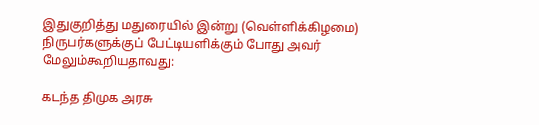இதுகுறித்து மதுரையில் இன்று (வெள்ளிக்கிழமை) நிருபர்களுக்குப் பேட்டியளிக்கும் போது அவர் மேலும்கூறியதாவது:

கடந்த திமுக அரசு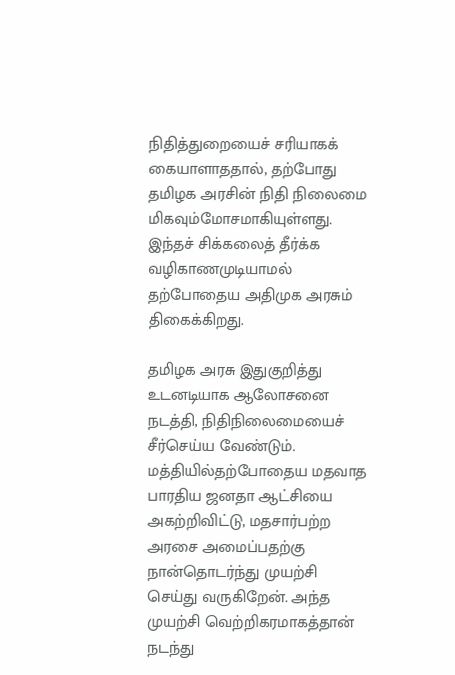நிதித்துறையைச் சரியாகக் கையாளாததால், தற்போது தமிழக அரசின் நிதி நிலைமை மிகவும்மோசமாகியுள்ளது. இந்தச் சிக்கலைத் தீர்க்க வழிகாணமுடியாமல் தற்போதைய அதிமுக அரசும் திகைக்கிறது.

தமிழக அரசு இதுகுறித்து உடனடியாக ஆலோசனை நடத்தி, நிதிநிலைமையைச் சீர்செய்ய வேண்டும். மத்தியில்தற்போதைய மதவாத பாரதிய ஜனதா ஆட்சியை அகற்றிவிட்டு, மதசார்பற்ற அரசை அமைப்பதற்கு நான்தொடர்ந்து முயற்சி செய்து வருகிறேன். அந்த முயற்சி வெற்றிகரமாகத்தான் நடந்து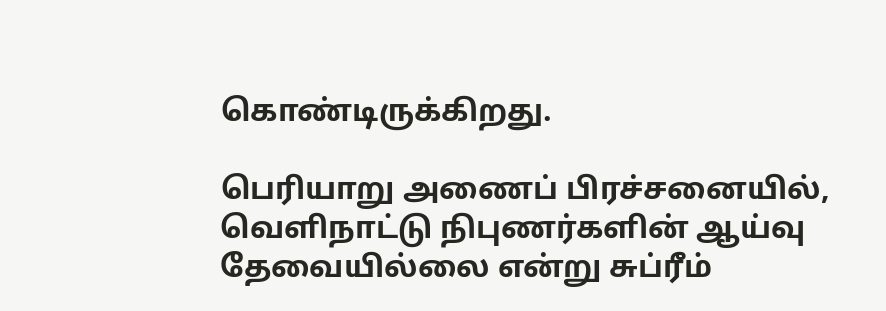கொண்டிருக்கிறது.

பெரியாறு அணைப் பிரச்சனையில், வெளிநாட்டு நிபுணர்களின் ஆய்வு தேவையில்லை என்று சுப்ரீம்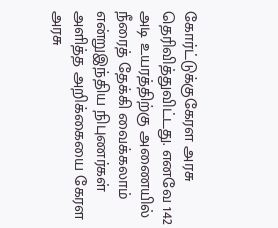கோர்ட்டுக்குகேரள அரசு தெரிவித்துவிட்டது. எனவே 142 அடி உயரத்திற்கு அணையில் நீரைத் தேக்கி வைக்கலாம் என்றுஇந்திய நிபுணர்கள் அளித்த அறிக்கையை கேரள அரசு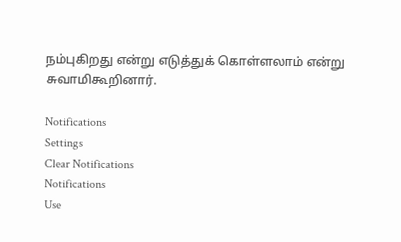நம்புகிறது என்று எடுத்துக் கொள்ளலாம் என்று சுவாமிகூறினார்.

Notifications
Settings
Clear Notifications
Notifications
Use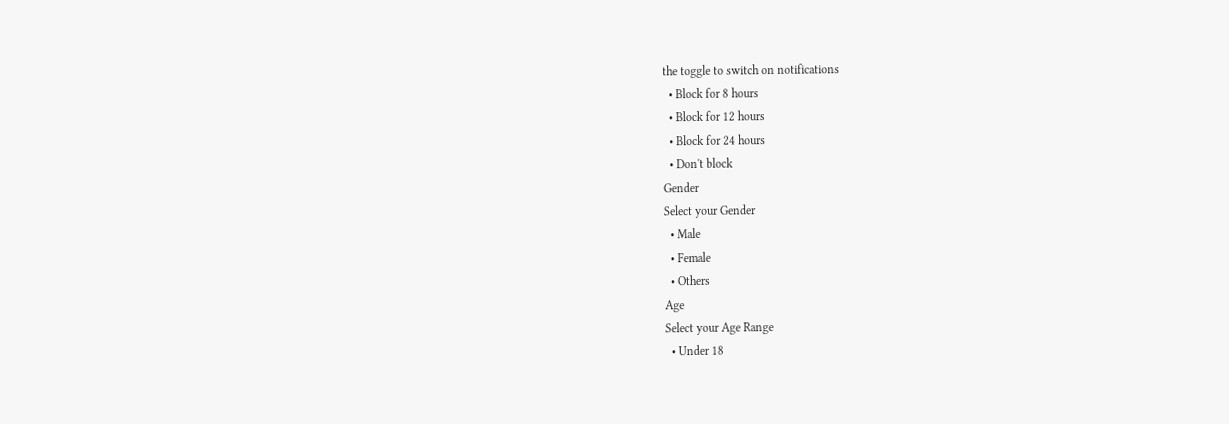the toggle to switch on notifications
  • Block for 8 hours
  • Block for 12 hours
  • Block for 24 hours
  • Don't block
Gender
Select your Gender
  • Male
  • Female
  • Others
Age
Select your Age Range
  • Under 18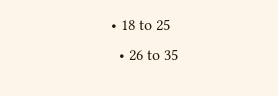• 18 to 25
  • 26 to 35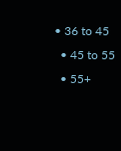• 36 to 45
  • 45 to 55
  • 55+